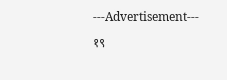---Advertisement---

१९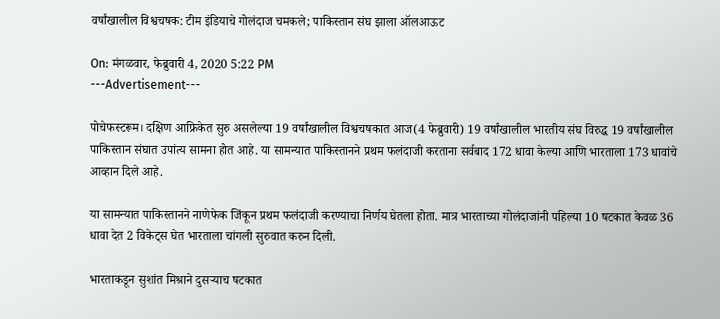वर्षांखालील विश्वचषक: टीम इंडियाचे गोलंदाज चमकले; पाकिस्तान संघ झाला ऑलआऊट

On: मंगळवार, फेब्रुवारी 4, 2020 5:22 PM
---Advertisement---

पोचेफस्टरूम। दक्षिण आफ्रिकेत सुरु असलेल्या 19 वर्षांखालील विश्वचषकात आज(4 फेब्रुवारी) 19 वर्षांखालील भारतीय संघ विरुद्ध 19 वर्षांखालील पाकिस्तान संघात उपांत्य सामना होत आहे. या सामन्यात पाकिस्तानने प्रथम फलंदाजी करताना सर्वबाद 172 धावा केल्या आणि भारताला 173 धावांचे आव्हान दिले आहे.

या सामन्यात पाकिस्तानने नाणेफेक जिंकून प्रथम फलंदाजी करण्याचा निर्णय घेतला होता. मात्र भारताच्या गोलंदाजांनी पहिल्या 10 षटकात केवळ 36 धावा देत 2 विकेट्स घेत भारताला चांगली सुरुवात करुन दिली.

भारताकडून सुशांत मिश्राने दुसऱ्याच षटकात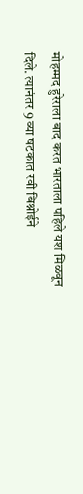मोहम्मद हुरेराला बाद करत भारताला पहिले यश मिळवून दिले. त्यानंतर 9 व्या षटकात रवी बिश्नोईने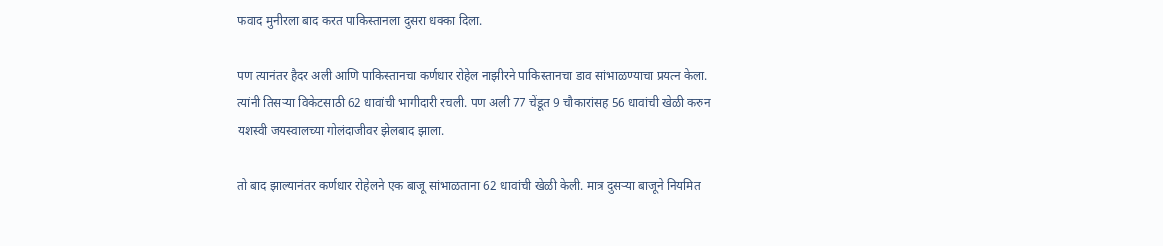फवाद मुनीरला बाद करत पाकिस्तानला दुसरा धक्का दिला.

पण त्यानंतर हैदर अली आणि पाकिस्तानचा कर्णधार रोहेल नाझीरने पाकिस्तानचा डाव सांभाळण्याचा प्रयत्न केला. त्यांनी तिसऱ्या विकेटसाठी 62 धावांची भागीदारी रचली. पण अली 77 चेंडूत 9 चौकारांसह 56 धावांची खेळी करुन यशस्वी जयस्वालच्या गोलंदाजीवर झेलबाद झाला.

तो बाद झाल्यानंतर कर्णधार रोहेलने एक बाजू सांभाळताना 62 धावांची खेळी केली. मात्र दुसऱ्या बाजूने नियमित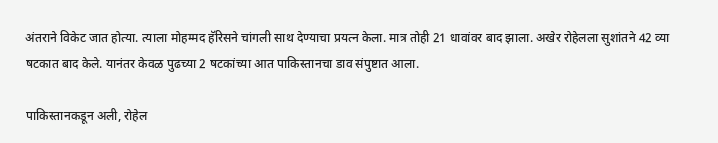अंतराने विकेट जात होत्या. त्याला मोहम्मद हॅरिसने चांगली साथ देण्याचा प्रयत्न केला. मात्र तोही 21 धावांवर बाद झाला. अखेर रोहेलला सुशांतने 42 व्या षटकात बाद केले. यानंतर केवळ पुढच्या 2 षटकांच्या आत पाकिस्तानचा डाव संपुष्टात आला.

पाकिस्तानकडून अली, रोहेल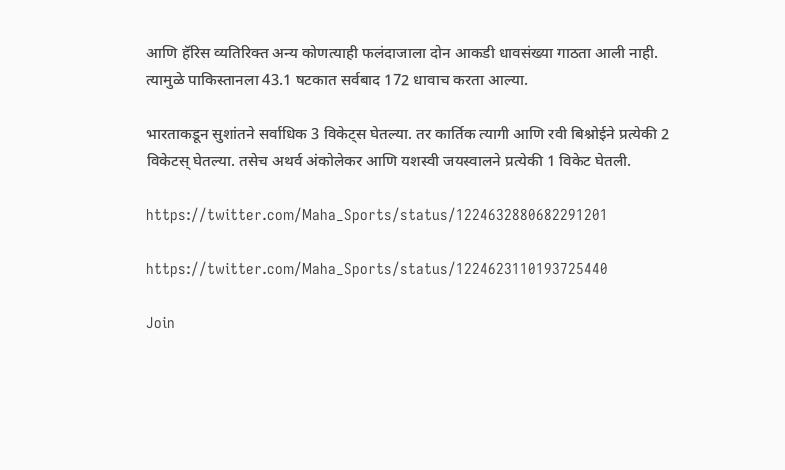आणि हॅरिस व्यतिरिक्त अन्य कोणत्याही फलंदाजाला दोन आकडी धावसंख्या गाठता आली नाही. त्यामुळे पाकिस्तानला 43.1 षटकात सर्वबाद 172 धावाच करता आल्या.

भारताकडून सुशांतने सर्वाधिक 3 विकेट्स घेतल्या. तर कार्तिक त्यागी आणि रवी बिश्नोईने प्रत्येकी 2 विकेटस् घेतल्या. तसेच अथर्व अंकोलेकर आणि यशस्वी जयस्वालने प्रत्येकी 1 विकेट घेतली.

https://twitter.com/Maha_Sports/status/1224632880682291201

https://twitter.com/Maha_Sports/status/1224623110193725440

Join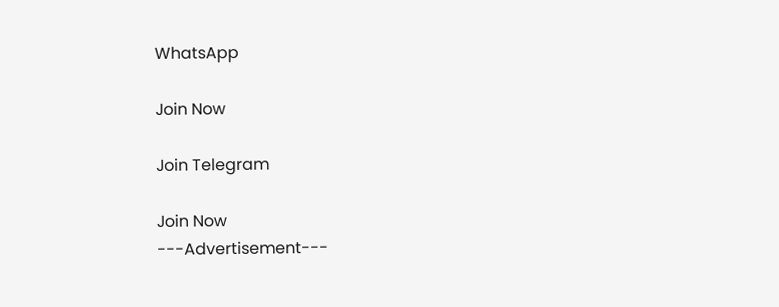WhatsApp

Join Now

Join Telegram

Join Now
---Advertisement---